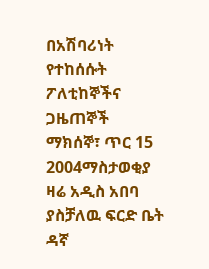በአሽባሪነት የተከሰሱት ፖለቲከኞችና ጋዜጠኞች
ማክሰኞ፣ ጥር 15 2004ማስታወቂያ
ዛሬ አዲስ አበባ ያስቻለዉ ፍርድ ቤት ዳኛ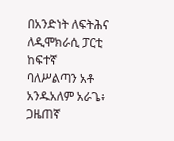በአንድነት ለፍትሕና ለዲሞክራሲ ፓርቲ ከፍተኛ ባለሥልጣን አቶ አንዱአለም አራጌ፥ ጋዜጠኛ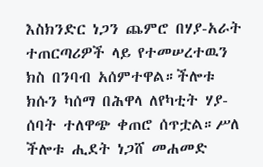እስክንድር ነጋን ጨምሮ በሃያ-አራት ተጠርጣሪዎች ላይ የተመሠረተዉን ክስ በንባብ አሰምተዋል።ችሎቱ ክሱን ካሰማ በሕዋላ ለየካቲት ሃያ-ሰባት ተለዋጭ ቀጠሮ ሰጥቷል።ሥለ ችሎቱ ሒደት ነጋሸ መሐመድ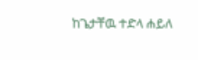ከጌታቸዉ ተድላ ሐይለ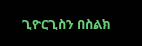ጊዮርጊስን በስልክ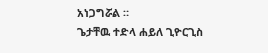አነጋግሯል ።
ጌታቸዉ ተድላ ሐይለ ጊዮርጊስ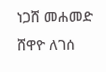ነጋሸ መሐመድ
ሸዋዮ ለገሰ